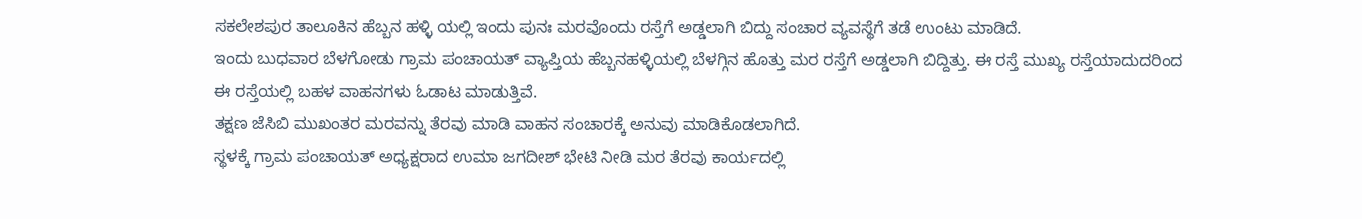ಸಕಲೇಶಪುರ ತಾಲೂಕಿನ ಹೆಬ್ಬನ ಹಳ್ಳಿ ಯಲ್ಲಿ ಇಂದು ಪುನಃ ಮರವೊಂದು ರಸ್ತೆಗೆ ಅಡ್ಡಲಾಗಿ ಬಿದ್ದು ಸಂಚಾರ ವ್ಯವಸ್ಥೆಗೆ ತಡೆ ಉಂಟು ಮಾಡಿದೆ.
ಇಂದು ಬುಧವಾರ ಬೆಳಗೋಡು ಗ್ರಾಮ ಪಂಚಾಯತ್ ವ್ಯಾಪ್ತಿಯ ಹೆಬ್ಬನಹಳ್ಳಿಯಲ್ಲಿ ಬೆಳಗ್ಗಿನ ಹೊತ್ತು ಮರ ರಸ್ತೆಗೆ ಅಡ್ಡಲಾಗಿ ಬಿದ್ದಿತ್ತು. ಈ ರಸ್ತೆ ಮುಖ್ಯ ರಸ್ತೆಯಾದುದರಿಂದ ಈ ರಸ್ತೆಯಲ್ಲಿ ಬಹಳ ವಾಹನಗಳು ಓಡಾಟ ಮಾಡುತ್ತಿವೆ.
ತಕ್ಷಣ ಜೆಸಿಬಿ ಮುಖಂತರ ಮರವನ್ನು ತೆರವು ಮಾಡಿ ವಾಹನ ಸಂಚಾರಕ್ಕೆ ಅನುವು ಮಾಡಿಕೊಡಲಾಗಿದೆ.
ಸ್ಥಳಕ್ಕೆ ಗ್ರಾಮ ಪಂಚಾಯತ್ ಅಧ್ಯಕ್ಷರಾದ ಉಮಾ ಜಗದೀಶ್ ಭೇಟಿ ನೀಡಿ ಮರ ತೆರವು ಕಾರ್ಯದಲ್ಲಿ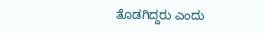ತೊಡಗಿದ್ದರು ಎಂದು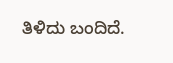ತಿಳಿದು ಬಂದಿದೆ.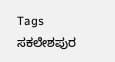Tags
ಸಕಲೇಶಪುರ